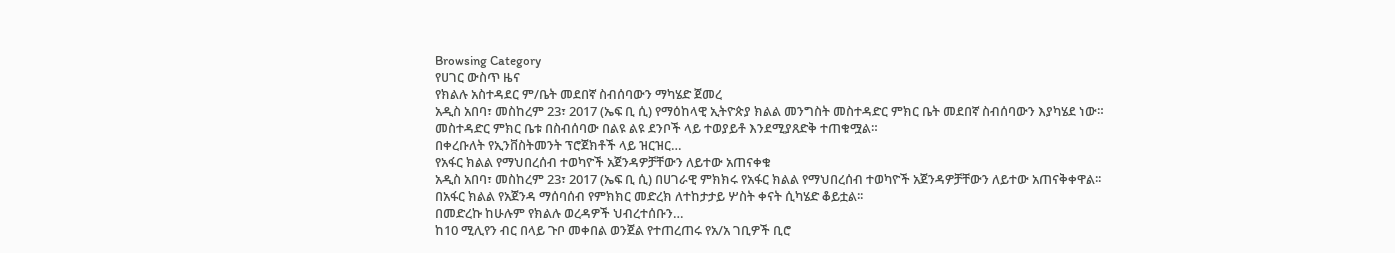Browsing Category
የሀገር ውስጥ ዜና
የክልሉ አስተዳደር ም/ቤት መደበኛ ስብሰባውን ማካሄድ ጀመረ
አዲስ አበባ፣ መስከረም 23፣ 2017 (ኤፍ ቢ ሲ) የማዕከላዊ ኢትዮጵያ ክልል መንግስት መስተዳድር ምክር ቤት መደበኛ ስብሰባውን እያካሄደ ነው።
መስተዳድር ምክር ቤቱ በስብሰባው በልዩ ልዩ ደንቦች ላይ ተወያይቶ እንደሚያጸድቅ ተጠቁሟል።
በቀረቡለት የኢንቨስትመንት ፕሮጀክቶች ላይ ዝርዝር…
የአፋር ክልል የማህበረሰብ ተወካዮች አጀንዳዎቻቸውን ለይተው አጠናቀቁ
አዲስ አበባ፣ መስከረም 23፣ 2017 (ኤፍ ቢ ሲ) በሀገራዊ ምክክሩ የአፋር ክልል የማህበረሰብ ተወካዮች አጀንዳዎቻቸውን ለይተው አጠናቅቀዋል፡፡
በአፋር ክልል የአጀንዳ ማሰባሰብ የምክክር መድረክ ለተከታታይ ሦስት ቀናት ሲካሄድ ቆይቷል፡፡
በመድረኩ ከሁሉም የክልሉ ወረዳዎች ህብረተሰቡን…
ከ10 ሚሊየን ብር በላይ ጉቦ መቀበል ወንጀል የተጠረጠሩ የአ/አ ገቢዎች ቢሮ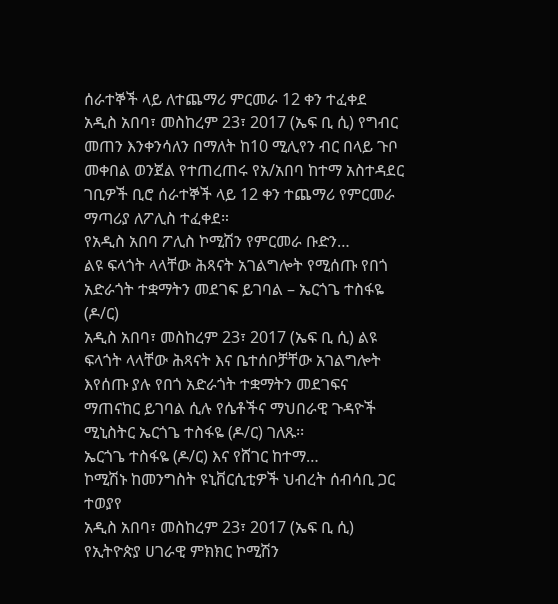ሰራተኞች ላይ ለተጨማሪ ምርመራ 12 ቀን ተፈቀደ
አዲስ አበባ፣ መስከረም 23፣ 2017 (ኤፍ ቢ ሲ) የግብር መጠን እንቀንሳለን በማለት ከ10 ሚሊየን ብር በላይ ጉቦ መቀበል ወንጀል የተጠረጠሩ የአ/አበባ ከተማ አስተዳደር ገቢዎች ቢሮ ሰራተኞች ላይ 12 ቀን ተጨማሪ የምርመራ ማጣሪያ ለፖሊስ ተፈቀደ።
የአዲስ አበባ ፖሊስ ኮሚሽን የምርመራ ቡድን…
ልዩ ፍላጎት ላላቸው ሕጻናት አገልግሎት የሚሰጡ የበጎ አድራጎት ተቋማትን መደገፍ ይገባል – ኤርጎጌ ተስፋዬ (ዶ/ር)
አዲስ አበባ፣ መስከረም 23፣ 2017 (ኤፍ ቢ ሲ) ልዩ ፍላጎት ላላቸው ሕጻናት እና ቤተሰቦቻቸው አገልግሎት እየሰጡ ያሉ የበጎ አድራጎት ተቋማትን መደገፍና ማጠናከር ይገባል ሲሉ የሴቶችና ማህበራዊ ጉዳዮች ሚኒስትር ኤርጎጌ ተስፋዬ (ዶ/ር) ገለጹ፡፡
ኤርጎጌ ተስፋዬ (ዶ/ር) እና የሸገር ከተማ…
ኮሚሽኑ ከመንግስት ዩኒቨርሲቲዎች ህብረት ሰብሳቢ ጋር ተወያየ
አዲስ አበባ፣ መስከረም 23፣ 2017 (ኤፍ ቢ ሲ) የኢትዮጵያ ሀገራዊ ምክክር ኮሚሽን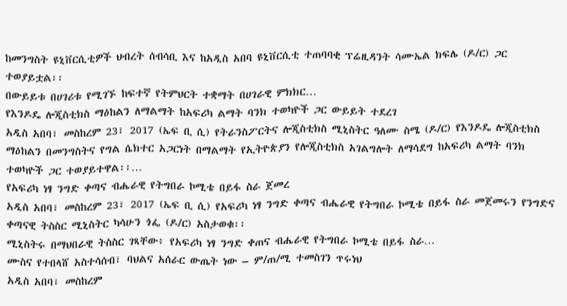ከመንግስት ዩኒቨርሲቲዎች ህብረት ሰብሳቢ እና ከአዲስ አበባ ዩኒቨርሲቲ ተጠባባቂ ፕሬዚዳንት ሳሙኤል ክፍሌ (ዶ/ር) ጋር ተወያይቷል፡፡
በውይይቱ በሀገሪቱ የሚገኙ ከፍተኛ የትምህርት ተቋማት በሀገራዊ ምክክር…
የእንዶዴ ሎጂስቲክስ ማዕከልን ለማልማት ከአፍሪካ ልማት ባንክ ተወካዮች ጋር ውይይት ተደረገ
አዲስ አበባ፣ መስከረም 23፣ 2017 (ኤፍ ቢ ሲ) የትራንስፖርትና ሎጂስቲክስ ሚኒስትር ዓለሙ ስሜ (ዶ/ር) የእንዶዴ ሎጂስቲክስ ማዕከልን በመንግስትና የግል ሴክተር አጋርነት በማልማት የኢትዮጵያን የሎጂስቲክስ አገልግሎት ለማሳደግ ከአፍሪካ ልማት ባንክ ተወካዮች ጋር ተወያይተዋል፡፡…
የአፍሪካ ነፃ ንግድ ቀጣና ብሔራዊ የትግበራ ኮሚቴ በይፋ ስራ ጀመረ
አዲስ አበባ፣ መስከረም 23፣ 2017 (ኤፍ ቢ ሲ) የአፍሪካ ነፃ ንግድ ቀጣና ብሔራዊ የትግበራ ኮሚቴ በይፋ ስራ መጀመሩን የንግድና ቀጣናዊ ትስስር ሚኒስትር ካሳሁን ጎፌ (ዶ/ር) አስታወቁ፡፡
ሚኒስትሩ በማህበራዊ ትስስር ገጻቸው፥ የአፍሪካ ነፃ ንግድ ቀጠና ብሔራዊ የትግበራ ኮሚቴ በይፋ ስራ…
ሙስና የተበላሸ አስተሳሰብ፣ ባህልና አሰራር ውጤት ነው – ም/ጠ/ሚ ተመስገን ጥሩነህ
አዲስ አበባ፣ መስከረም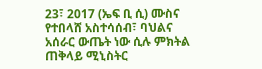23፣ 2017 (ኤፍ ቢ ሲ) ሙስና የተበላሸ አስተሳሰብ፣ ባህልና አሰራር ውጤት ነው ሲሉ ምክትል ጠቅላይ ሚኒስትር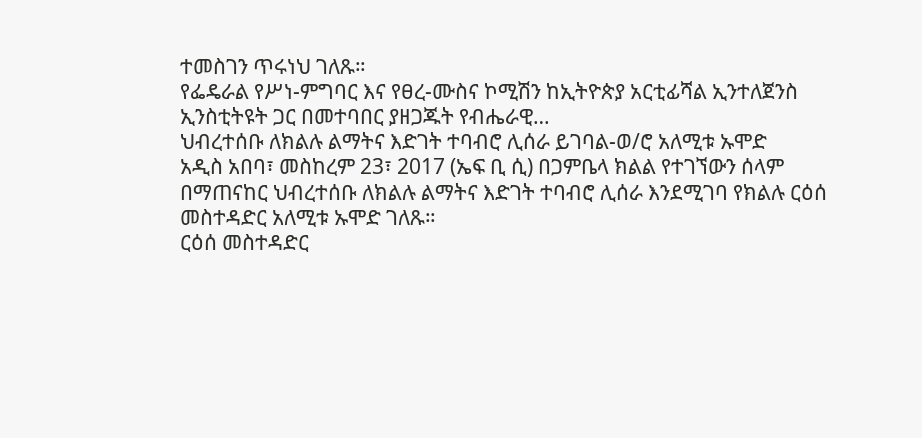ተመስገን ጥሩነህ ገለጹ።
የፌዴራል የሥነ-ምግባር እና የፀረ-ሙስና ኮሚሽን ከኢትዮጵያ አርቲፊሻል ኢንተለጀንስ ኢንስቲትዩት ጋር በመተባበር ያዘጋጁት የብሔራዊ…
ህብረተሰቡ ለክልሉ ልማትና እድገት ተባብሮ ሊሰራ ይገባል-ወ/ሮ አለሚቱ ኡሞድ
አዲስ አበባ፣ መስከረም 23፣ 2017 (ኤፍ ቢ ሲ) በጋምቤላ ክልል የተገኘውን ሰላም በማጠናከር ህብረተሰቡ ለክልሉ ልማትና እድገት ተባብሮ ሊሰራ እንደሚገባ የክልሉ ርዕሰ መስተዳድር አለሚቱ ኡሞድ ገለጹ።
ርዕሰ መስተዳድር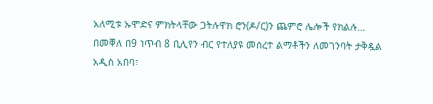አለሚቱ ኡሞድና ምክትላቸው ጋትሉዋክ ሮን(ዶ/ር)ን ጨምሮ ሌሎች የክልሉ…
በመቐለ በ9 ነጥብ 8 ቢሊየን ብር የተለያዩ መሰረተ ልማቶችን ለመገንባት ታቅዷል
አዲስ አበባ፣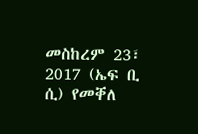መስከረም 23፣ 2017 (ኤፍ ቢ ሲ) የመቐለ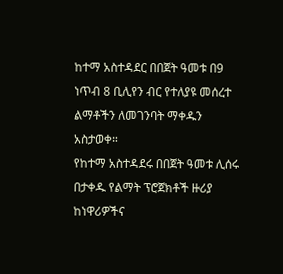ከተማ አስተዳደር በበጀት ዓመቱ በ9 ነጥብ 8 ቢሊየን ብር የተለያዩ መሰረተ ልማቶችን ለመገንባት ማቀዱን አስታወቀ።
የከተማ አስተዳደሩ በበጀት ዓመቱ ሊሰሩ በታቀዱ የልማት ፕሮጀክቶች ዙሪያ ከነዋሪዎችና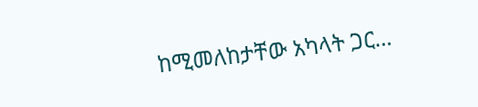ከሚመለከታቸው አካላት ጋር…